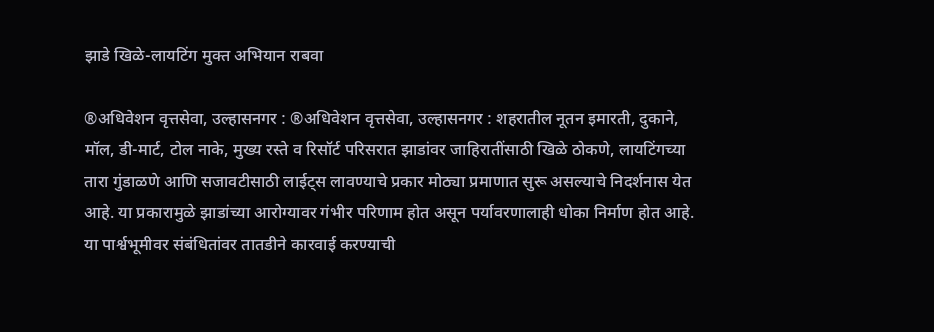झाडे खिळे-लायटिंग मुक्त अभियान राबवा

®अधिवेशन वृत्तसेवा, उल्हासनगर : ®अधिवेशन वृत्तसेवा, उल्हासनगर : शहरातील नूतन इमारती, दुकाने, मॉल, डी-मार्ट, टोल नाके, मुख्य रस्ते व रिसॉर्ट परिसरात झाडांवर जाहिरातींसाठी खिळे ठोकणे, लायटिंगच्या तारा गुंडाळणे आणि सजावटीसाठी लाईट्स लावण्याचे प्रकार मोठ्या प्रमाणात सुरू असल्याचे निदर्शनास येत आहे. या प्रकारामुळे झाडांच्या आरोग्यावर गंभीर परिणाम होत असून पर्यावरणालाही धोका निर्माण होत आहे. या पार्श्वभूमीवर संबंधितांवर तातडीने कारवाई करण्याची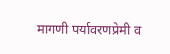मागणी पर्यावरणप्रेमी व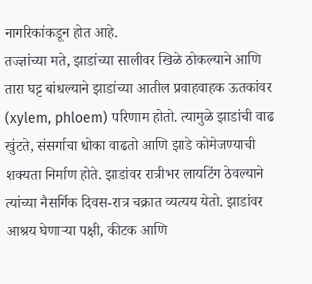नागरिकांकडून होत आहे.
तज्ज्ञांच्या मते, झाडांच्या सालीवर खिळे ठोकल्याने आणि तारा घट्ट बांधल्याने झाडांच्या आतील प्रवाहवाहक ऊतकांवर (xylem, phloem) परिणाम होतो. त्यामुळे झाडांची वाढ खुंटते, संसर्गाचा धोका वाढतो आणि झाडे कोमेजण्याची शक्यता निर्माण होते. झाडांवर रात्रीभर लायटिंग ठेवल्याने त्यांच्या नैसर्गिक दिवस-रात्र चक्रात व्यत्यय येतो. झाडांवर आश्रय घेणाऱ्या पक्षी, कीटक आणि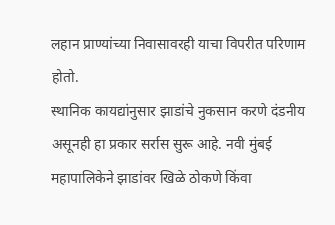लहान प्राण्यांच्या निवासावरही याचा विपरीत परिणाम होतो.
स्थानिक कायद्यांनुसार झाडांचे नुकसान करणे दंडनीय असूनही हा प्रकार सर्रास सुरू आहे. नवी मुंबई महापालिकेने झाडांवर खिळे ठोकणे किंवा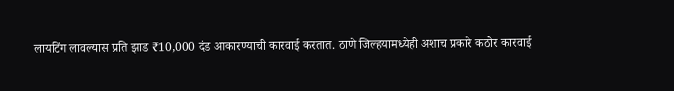लायटिंग लावल्यास प्रति झाड ₹10,000 दंड आकारण्याची कारवाई करतात. ठाणे जिल्हयामध्येही अशाच प्रकारे कठोर कारवाई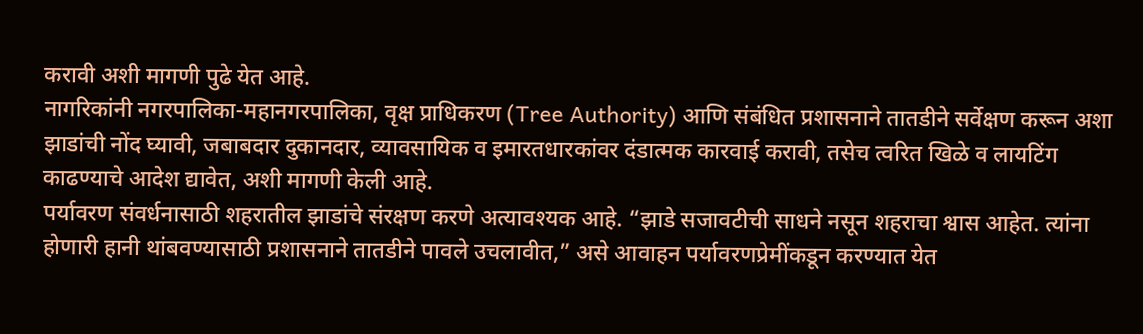करावी अशी मागणी पुढे येत आहे.
नागरिकांनी नगरपालिका-महानगरपालिका, वृक्ष प्राधिकरण (Tree Authority) आणि संबंधित प्रशासनाने तातडीने सर्वेक्षण करून अशा झाडांची नोंद घ्यावी, जबाबदार दुकानदार, व्यावसायिक व इमारतधारकांवर दंडात्मक कारवाई करावी, तसेच त्वरित खिळे व लायटिंग काढण्याचे आदेश द्यावेत, अशी मागणी केली आहे.
पर्यावरण संवर्धनासाठी शहरातील झाडांचे संरक्षण करणे अत्यावश्यक आहे. “झाडे सजावटीची साधने नसून शहराचा श्वास आहेत. त्यांना होणारी हानी थांबवण्यासाठी प्रशासनाने तातडीने पावले उचलावीत,” असे आवाहन पर्यावरणप्रेमींकडून करण्यात येत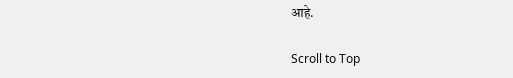आहे.

Scroll to Top